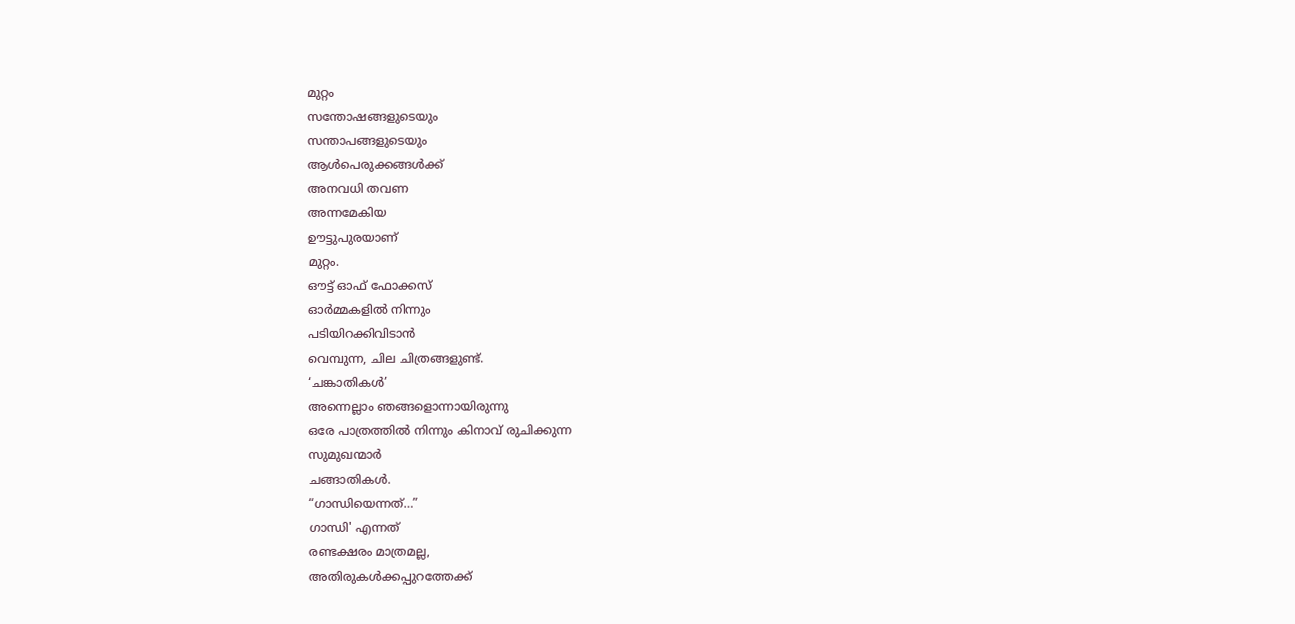മുറ്റം
സന്തോഷങ്ങളുടെയും
സന്താപങ്ങളുടെയും
ആൾപെരുക്കങ്ങൾക്ക്
അനവധി തവണ
അന്നമേകിയ
ഊട്ടുപുരയാണ്
മുറ്റം.
ഔട്ട് ഓഫ് ഫോക്കസ്
ഓർമ്മകളിൽ നിന്നും
പടിയിറക്കിവിടാൻ
വെമ്പുന്ന, ചില ചിത്രങ്ങളുണ്ട്.
‘ചങ്കാതികൾ’
അന്നെല്ലാം ഞങ്ങളൊന്നായിരുന്നു
ഒരേ പാത്രത്തിൽ നിന്നും കിനാവ് രുചിക്കുന്ന
സുമുഖന്മാർ
ചങ്ങാതികൾ.
“ഗാന്ധിയെന്നത്…”
ഗാന്ധി' എന്നത്
രണ്ടക്ഷരം മാത്രമല്ല,
അതിരുകൾക്കപ്പുറത്തേക്ക്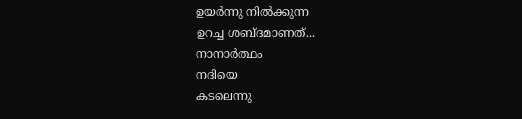ഉയർന്നു നിൽക്കുന്ന
ഉറച്ച ശബ്ദമാണത്...
നാനാർത്ഥം
നദിയെ
കടലെന്നു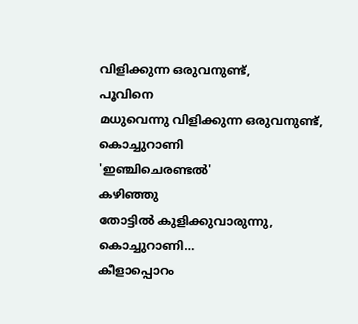വിളിക്കുന്ന ഒരുവനുണ്ട്,
പൂവിനെ
മധുവെന്നു വിളിക്കുന്ന ഒരുവനുണ്ട്,
കൊച്ചുറാണി
'ഇഞ്ചിചെരണ്ടൽ'
കഴിഞ്ഞു
തോട്ടിൽ കുളിക്കുവാരുന്നു,
കൊച്ചുറാണി…
കീളാപ്പൊറം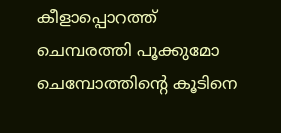കീളാപ്പൊറത്ത് ചെമ്പരത്തി പൂക്കുമോ
ചെമ്പോത്തിന്റെ കൂടിനെ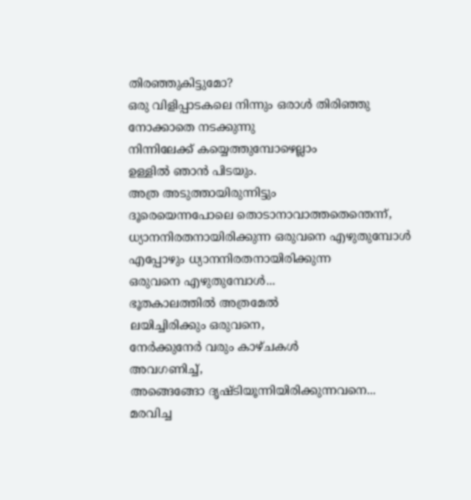തിരഞ്ഞുകിട്ടുമോ?
ഒരു വിളിപ്പാടകലെ നിന്നും ഒരാൾ തിരിഞ്ഞു നോക്കാതെ നടക്കുന്നു
നിന്നിലേക്ക് കയ്യെത്തുമ്പോഴെല്ലാം
ഉള്ളിൽ ഞാൻ പിടയും.
അത്ര അടുത്തായിരുന്നിട്ടും
ദൂരെയെന്നപോലെ തൊടാനാവാത്തതെന്തെന്ന്,
ധ്യാനനിരതനായിരിക്കുന്ന ഒരുവനെ എഴുതുമ്പോൾ
എപ്പോഴും ധ്യാനനിരതനായിരിക്കുന്ന
ഒരുവനെ എഴുതുമ്പോൾ...
ഭൂതകാലത്തിൽ അത്രമേൽ
ലയിച്ചിരിക്കും ഒരുവനെ,
നേർക്കുനേർ വരും കാഴ്ചകൾ
അവഗണിച്ച്,
അങ്ങെങ്ങോ ദൃഷ്ടിയൂന്നിയിരിക്കുന്നവനെ...
മരവിച്ച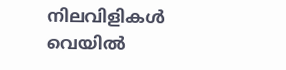നിലവിളികൾ
വെയിൽ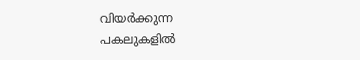വിയർക്കുന്ന
പകലുകളിൽ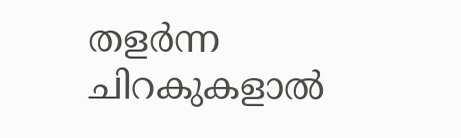തളർന്ന ചിറകുകളാൽ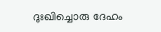ദുഃഖിച്ചൊരു ദേഹം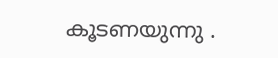കൂടണയുന്നു .